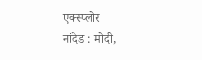एक्स्प्लोर
नांदेड : मोदी,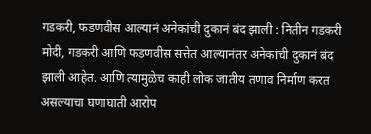गडकरी, फडणवीस आल्यानं अनेकांची दुकानं बंद झाली : नितीन गडकरी
मोदी, गडकरी आणि फडणवीस सत्तेत आल्यानंतर अनेकांची दुकानं बंद झाली आहेत. आणि त्यामुळेच काही लोक जातीय तणाव निर्माण करत असल्याचा घणाघाती आरोप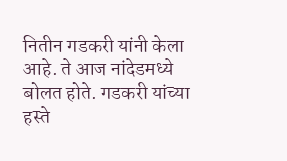नितीन गडकरी यांनी केला आहे. ते आज नांदेडमध्ये बोलत होते. गडकरी यांच्या हस्ते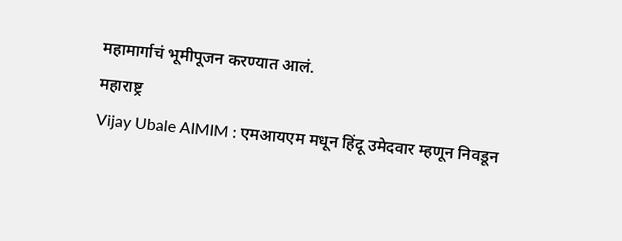महामार्गाचं भूमीपूजन करण्यात आलं.
महाराष्ट्र
Vijay Ubale AIMIM : एमआयएम मधून हिंदू उमेदवार म्हणून निवडून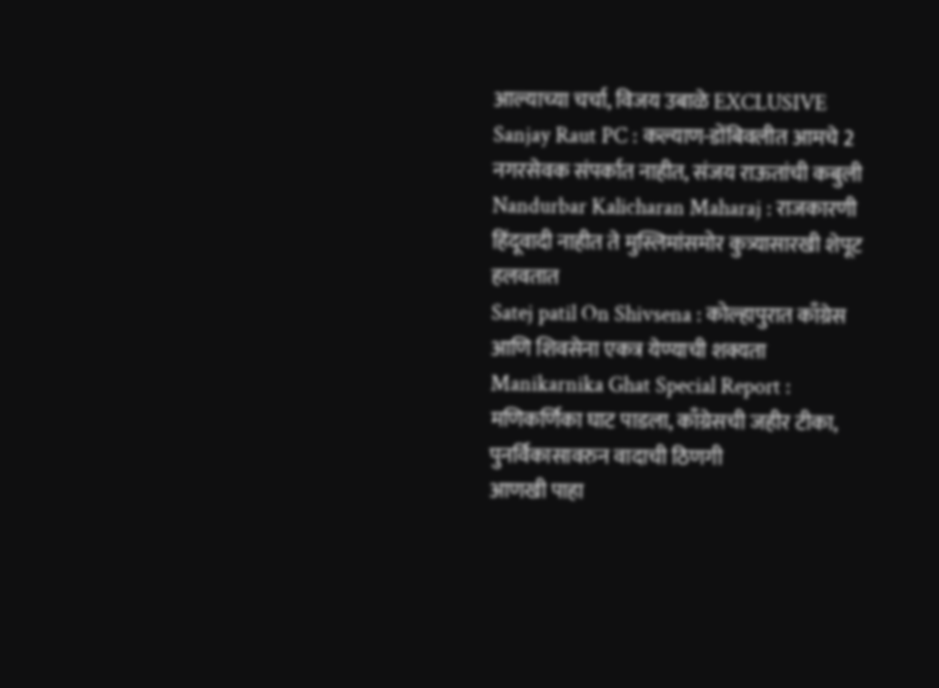आल्याच्या चर्चा, विजय उबाळे EXCLUSIVE
Sanjay Raut PC : कल्याण-डोंबिवलीत आमचे 2 नगरसेवक संपर्कात नाहीत, संजय राऊतांची कबुली
Nandurbar Kalicharan Maharaj : राजकारणी हिंदूवादी नाहीत ते मुस्लिमांसमोर कुत्र्यासारखी शेपूट हलवतात
Satej patil On Shivsena : कोल्हापुरात काँग्रेस आणि शिवसेना एकत्र येण्याची शक्यता
Manikarnika Ghat Special Report : मणिकर्णिका घाट पाडला, काँग्रेसची जहीर टीका, पुनर्विकासावरुन वादाची ठिणगी
आणखी पाहा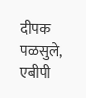दीपक पळसुले, एबीपी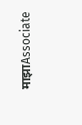माझाAssociate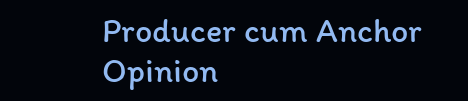Producer cum Anchor
Opinion